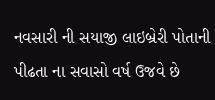નવસારી ની સયાજી લાઇબ્રેરી પોતાની પીઢતા ના સવાસો વર્ષ ઉજવે છે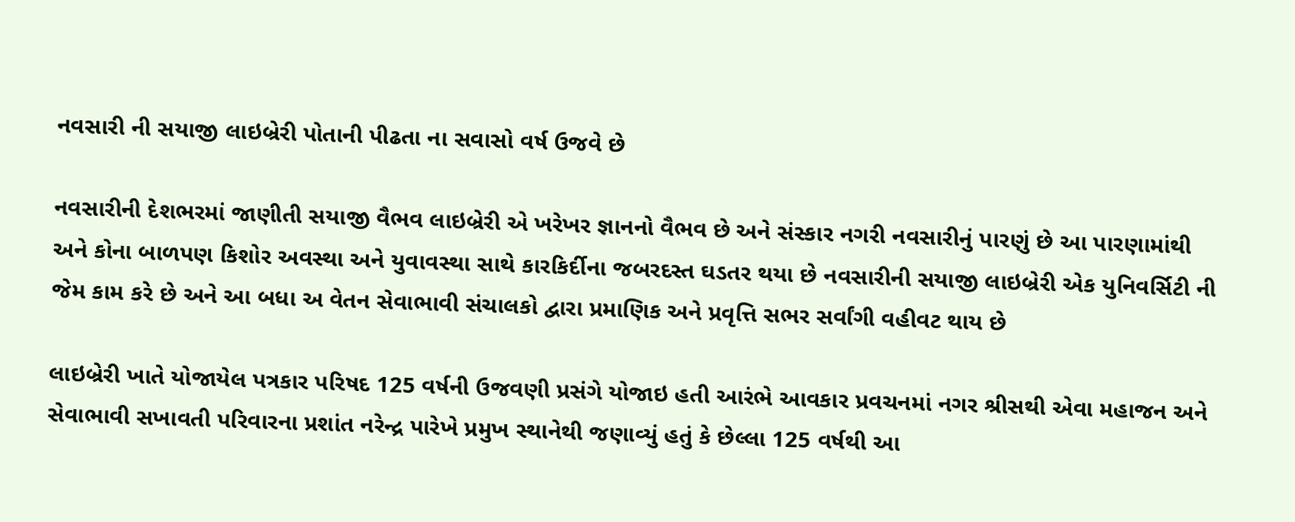નવસારી ની સયાજી લાઇબ્રેરી પોતાની પીઢતા ના સવાસો વર્ષ ઉજવે છે

નવસારીની દેશભરમાં જાણીતી સયાજી વૈભવ લાઇબ્રેરી એ ખરેખર જ્ઞાનનો વૈભવ છે અને સંસ્કાર નગરી નવસારીનું પારણું છે આ પારણામાંથી અને કોના બાળપણ કિશોર અવસ્થા અને યુવાવસ્થા સાથે કારકિર્દીના જબરદસ્ત ઘડતર થયા છે નવસારીની સયાજી લાઇબ્રેરી એક યુનિવર્સિટી ની જેમ કામ કરે છે અને આ બધા અ વેતન સેવાભાવી સંચાલકો દ્વારા પ્રમાણિક અને પ્રવૃત્તિ સભર સર્વાંગી વહીવટ થાય છે

લાઇબ્રેરી ખાતે યોજાયેલ પત્રકાર પરિષદ 125 વર્ષની ઉજવણી પ્રસંગે યોજાઇ હતી આરંભે આવકાર પ્રવચનમાં નગર શ્રીસથી એવા મહાજન અને સેવાભાવી સખાવતી પરિવારના પ્રશાંત નરેન્દ્ર પારેખે પ્રમુખ સ્થાનેથી જણાવ્યું હતું કે છેલ્લા 125 વર્ષથી આ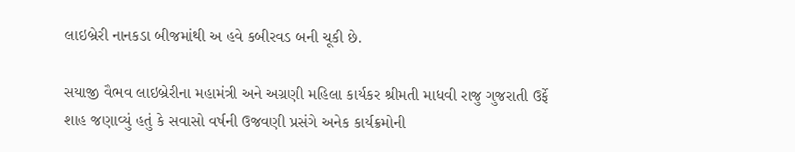લાઇબ્રેરી નાનકડા બીજમાંથી અ હવે કબીરવડ બની ચૂકી છે.

સયાજી વૈભવ લાઇબ્રેરીના મહામંત્રી અને અગ્રણી મહિલા કાર્યકર શ્રીમતી માધવી રાજુ ગુજરાતી ઉર્ફે શાહ જણાવ્યું હતું કે સવાસો વર્ષની ઉજવણી પ્રસંગે અનેક કાર્યક્રમોની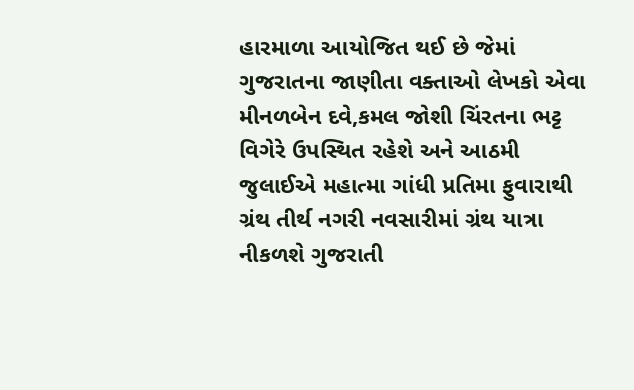હારમાળા આયોજિત થઈ છે જેમાં ગુજરાતના જાણીતા વક્તાઓ લેખકો એવા મીનળબેન દવે,કમલ જોશી ચિંરતના ભટ્ટ વિગેરે ઉપસ્થિત રહેશે અને આઠમી જુલાઈએ મહાત્મા ગાંધી પ્રતિમા ફુવારાથી ગ્રંથ તીર્થ નગરી નવસારીમાં ગ્રંથ યાત્રા નીકળશે ગુજરાતી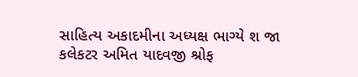સાહિત્ય અકાદમીના અધ્યક્ષ ભાગ્યે શ જા કલેકટર અમિત યાદવજી શ્રોફ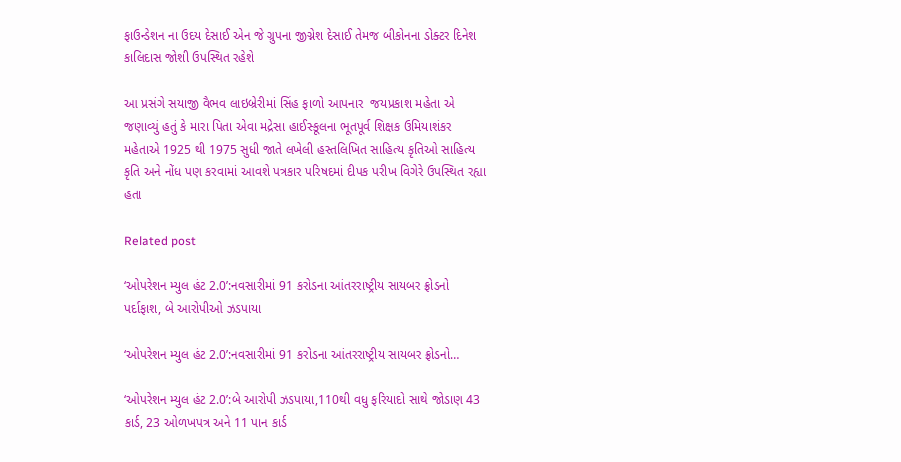ફાઉન્ડેશન ના ઉદય દેસાઈ એન જે ગ્રુપના જીગ્નેશ દેસાઈ તેમજ બીકોનના ડોક્ટર દિનેશ કાલિદાસ જોશી ઉપસ્થિત રહેશે

આ પ્રસંગે સયાજી વૈભવ લાઇબ્રેરીમાં સિંહ ફાળો આપનાર  જયપ્રકાશ મહેતા એ જણાવ્યું હતું કે મારા પિતા એવા મદ્રેસા હાઈસ્કૂલના ભૂતપૂર્વ શિક્ષક ઉમિયાશંકર મહેતાએ 1925 થી 1975 સુધી જાતે લખેલી હસ્તલિખિત સાહિત્ય કૃતિઓ સાહિત્ય કૃતિ અને નોંધ પણ કરવામાં આવશે પત્રકાર પરિષદમાં દીપક પરીખ વિગેરે ઉપસ્થિત રહ્યા હતા

Related post

‘ઓપરેશન મ્યુલ હંટ 2.0’:નવસારીમાં 91 કરોડના આંતરરાષ્ટ્રીય સાયબર ફ્રોડનો પર્દાફાશ, બે આરોપીઓ ઝડપાયા

‘ઓપરેશન મ્યુલ હંટ 2.0’:નવસારીમાં 91 કરોડના આંતરરાષ્ટ્રીય સાયબર ફ્રોડનો…

‘ઓપરેશન મ્યુલ હંટ 2.0’:બે આરોપી ઝડપાયા,110થી વધુ ફરિયાદો સાથે જોડાણ 43 કાર્ડ, 23 ઓળખપત્ર અને 11 પાન કાર્ડ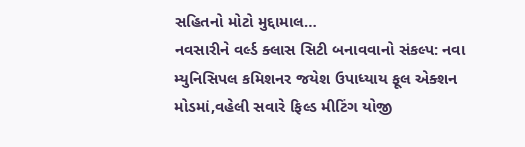સહિતનો મોટો મુદ્દામાલ…
નવસારીને વર્લ્ડ ક્લાસ સિટી બનાવવાનો સંકલ્પ: નવા મ્યુનિસિપલ કમિશનર જયેશ ઉપાધ્યાય ફૂલ એક્શન મોડમાં,વહેલી સવારે ફિલ્ડ મીટિંગ યોજી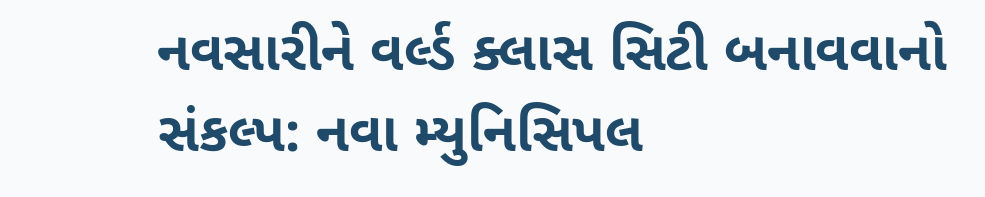નવસારીને વર્લ્ડ ક્લાસ સિટી બનાવવાનો સંકલ્પ: નવા મ્યુનિસિપલ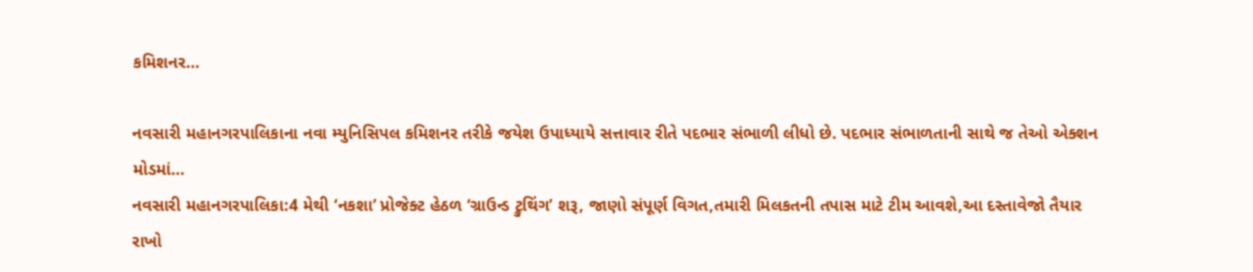કમિશનર…

નવસારી મહાનગરપાલિકાના નવા મ્યુનિસિપલ કમિશનર તરીકે જયેશ ઉપાધ્યાયે સત્તાવાર રીતે પદભાર સંભાળી લીધો છે. પદભાર સંભાળતાની સાથે જ તેઓ એક્શન મોડમાં…
નવસારી મહાનગરપાલિકા:4 મેથી ‘નકશા’ પ્રોજેક્ટ હેઠળ ‘ગ્રાઉન્ડ ટ્રુથિંગ’ શરૂ, જાણો સંપૂર્ણ વિગત,તમારી મિલકતની તપાસ માટે ટીમ આવશે,આ દસ્તાવેજો તૈયાર રાખો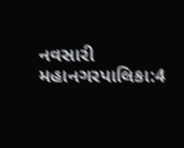નવસારી મહાનગરપાલિકા:4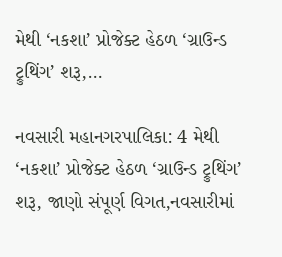મેથી ‘નકશા’ પ્રોજેક્ટ હેઠળ ‘ગ્રાઉન્ડ ટ્રુથિંગ’ શરૂ,…

નવસારી મહાનગરપાલિકા: 4 મેથી ‘નકશા’ પ્રોજેક્ટ હેઠળ ‘ગ્રાઉન્ડ ટ્રુથિંગ’ શરૂ, જાણો સંપૂર્ણ વિગત,નવસારીમાં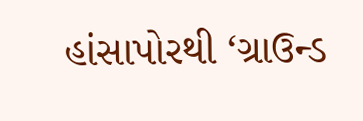હાંસાપોરથી ‘ગ્રાઉન્ડ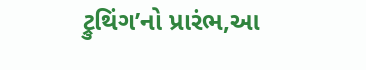ટ્રુથિંગ’નો પ્રારંભ,આ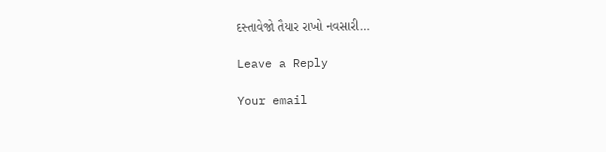દસ્તાવેજો તૈયાર રાખો નવસારી…

Leave a Reply

Your email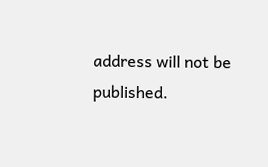address will not be published.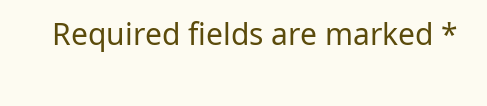Required fields are marked *